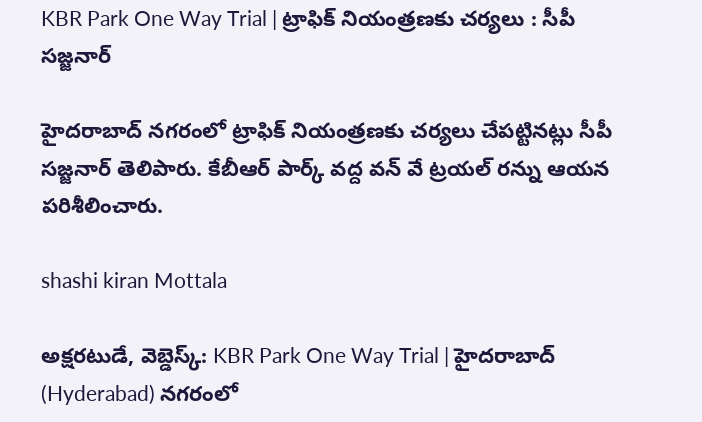KBR Park One Way Trial | ట్రాఫిక్ నియంత్రణకు చర్యలు : సీపీ సజ్జనార్

హైదరాబాద్ నగరంలో ట్రాఫిక్ నియంత్రణకు చర్యలు చేపట్టినట్లు సీపీ సజ్జనార్ తెలిపారు. కేబీఆర్ పార్క్ వద్ద వన్ వే ట్రయల్ రన్ను ఆయన పరిశీలించారు.

shashi kiran Mottala

అక్షరటుడే, వెబ్డెస్క్: KBR Park One Way Trial | హైదరాబాద్ (Hyderabad) నగరంలో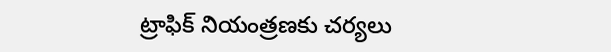ట్రాఫిక్ నియంత్రణకు చర్యలు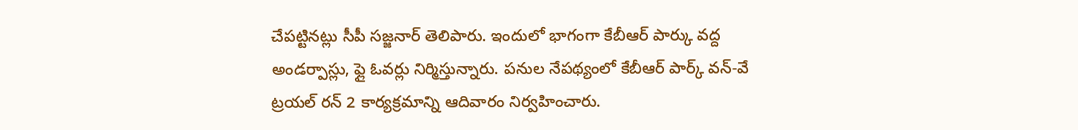చేపట్టినట్లు సీపీ సజ్జనార్ తెలిపారు. ఇందులో భాగంగా కేబీఆర్ పార్కు వద్ద అండర్పాస్లు, ఫ్లై ఓవర్లు నిర్మిస్తున్నారు. పనుల నేపథ్యంలో కేబీఆర్ పార్క్ వన్-వే ట్రయల్ రన్ 2 కార్యక్రమాన్ని ఆదివారం నిర్వహించారు.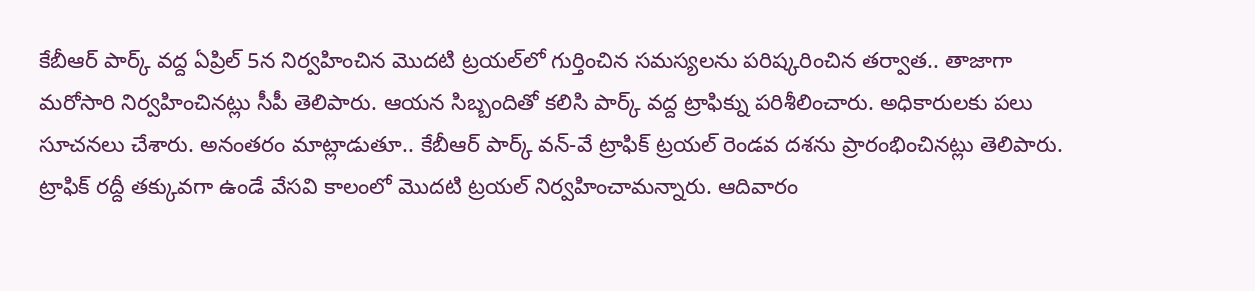కేబీఆర్ పార్క్ వద్ద ఏప్రిల్ 5న నిర్వహించిన మొదటి ట్రయల్‌లో గుర్తించిన సమస్యలను పరిష్కరించిన తర్వాత.. తాజాగా మరోసారి నిర్వహించినట్లు సీపీ తెలిపారు. ఆయన సిబ్బందితో కలిసి పార్క్ వద్ద ట్రాఫిక్ను పరిశీలించారు. అధికారులకు పలు సూచనలు చేశారు. అనంతరం మాట్లాడుతూ.. కేబీఆర్ పార్క్ వన్-వే ట్రాఫిక్ ట్రయల్ రెండవ దశను ప్రారంభించినట్లు తెలిపారు. ట్రాఫిక్ రద్దీ తక్కువగా ఉండే వేసవి కాలంలో మొదటి ట్రయల్ నిర్వహించామన్నారు. ఆదివారం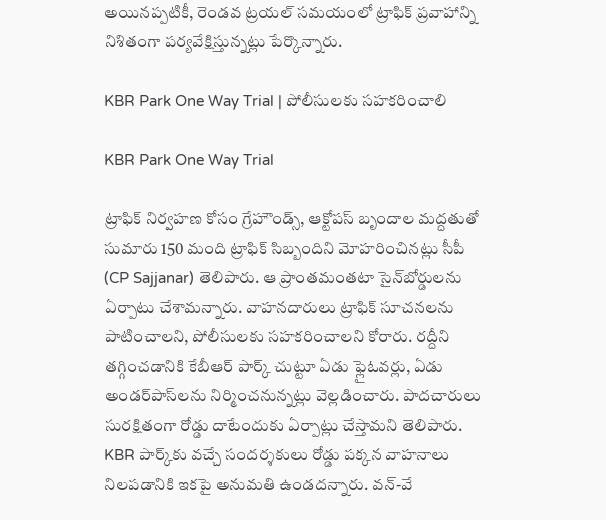అయినప్పటికీ, రెండవ ట్రయల్ సమయంలో ట్రాఫిక్ ప్రవాహాన్ని నిశితంగా పర్యవేక్షిస్తున్నట్లు పేర్కొన్నారు.

KBR Park One Way Trial | పోలీసులకు సహకరించాలి

KBR Park One Way Trial

ట్రాఫిక్ నిర్వహణ కోసం గ్రేహౌండ్స్, ఆక్టోపస్ బృందాల మద్దతుతో సుమారు 150 మంది ట్రాఫిక్ సిబ్బందిని మోహరించినట్లు సీపీ (CP Sajjanar) తెలిపారు. ఆ ప్రాంతమంతటా సైన్‌బోర్డులను ఏర్పాటు చేశామన్నారు. వాహనదారులు ట్రాఫిక్ సూచనలను పాటించాలని, పోలీసులకు సహకరించాలని కోరారు. రద్దీని తగ్గించడానికి కేబీఆర్ పార్క్ చుట్టూ ఏడు ఫ్లైఓవర్లు, ఏడు అండర్‌పాస్‌లను నిర్మించనున్నట్లు వెల్లడించారు. పాదచారులు సురక్షితంగా రోడ్డు దాటేందుకు ఏర్పాట్లు చేస్తామని తెలిపారు. KBR పార్క్‌కు వచ్చే సందర్శకులు రోడ్డు పక్కన వాహనాలు నిలపడానికి ఇకపై అనుమతి ఉండదన్నారు. వన్-వే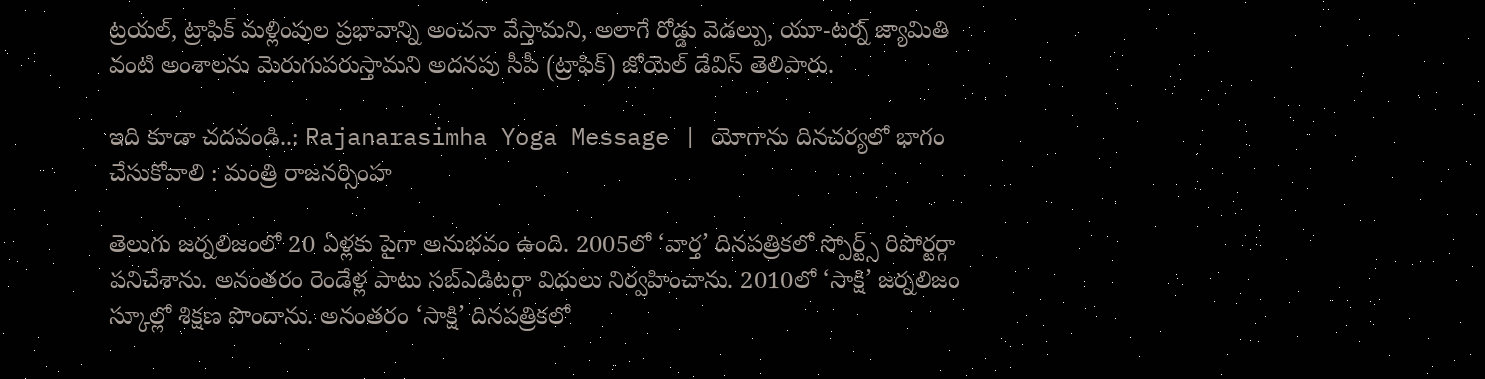ట్రయల్, ట్రాఫిక్ మళ్లింపుల ప్రభావాన్ని అంచనా వేస్తామని, అలాగే రోడ్డు వెడల్పు, యూ-టర్న్ జ్యామితి వంటి అంశాలను మెరుగుపరుస్తామని అదనపు సీపీ (ట్రాఫిక్) జోయెల్ డేవిస్ తెలిపారు.

ఇది కూడా చదవండి..: Rajanarasimha Yoga Message | యోగాను దినచర్యలో భాగం చేసుకోవాలి : మంత్రి రాజనర్సింహ

తెలుగు జర్నలిజంలో 20 ఏళ్లకు పైగా అనుభవం ఉంది. 2005లో ‘వార్త’ దినపత్రికలో స్పోర్ట్స్ రిపోర్టర్గా పనిచేశాను. అనంతరం రెండేళ్ల పాటు సబ్ఎడిటర్గా విధులు నిర్వహించాను. 2010లో ‘సాక్షి’ జర్నలిజం స్కూల్లో శిక్షణ పొందాను. అనంతరం ‘సాక్షి’ దినపత్రికలో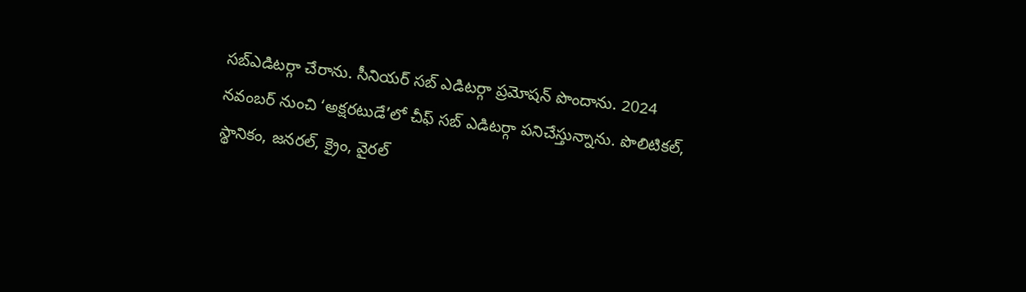సబ్ఎడిటర్గా చేరాను. సీనియర్ సబ్ ఎడిటర్గా ప్రమోషన్ పొందాను. 2024 నవంబర్ నుంచి ‘అక్షరటుడే’లో చీఫ్ సబ్ ఎడిటర్గా పనిచేస్తున్నాను. పొలిటికల్, స్థానికం, జనరల్, క్రైం, వైరల్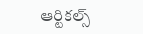ఆర్టికల్స్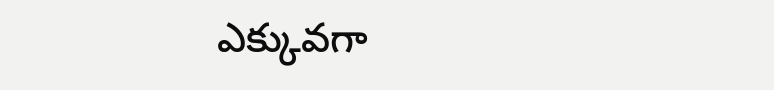ఎక్కువగా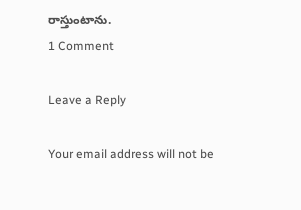రాస్తుంటాను.
1 Comment

Leave a Reply

Your email address will not be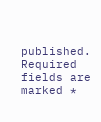published. Required fields are marked *